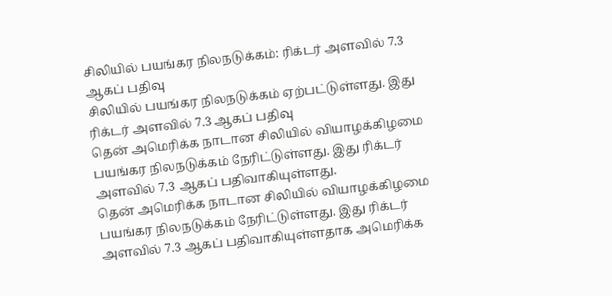சிலியில் பயங்கர நிலநடுக்கம்: ரிக்டர் அளவில் 7.3 ஆகப் பதிவு
சிலியில் பயங்கர நிலநடுக்கம் ஏற்பட்டுள்ளது. இது ரிக்டர் அளவில் 7.3 ஆகப் பதிவு
தென் அமெரிக்க நாடான சிலியில் வியாழக்கிழமை பயங்கர நிலநடுக்கம் நேரிட்டுள்ளது. இது ரிக்டர் அளவில் 7.3 ஆகப் பதிவாகியுள்ளது.
தென் அமெரிக்க நாடான சிலியில் வியாழக்கிழமை பயங்கர நிலநடுக்கம் நேரிட்டுள்ளது. இது ரிக்டர் அளவில் 7.3 ஆகப் பதிவாகியுள்ளதாக அமெரிக்க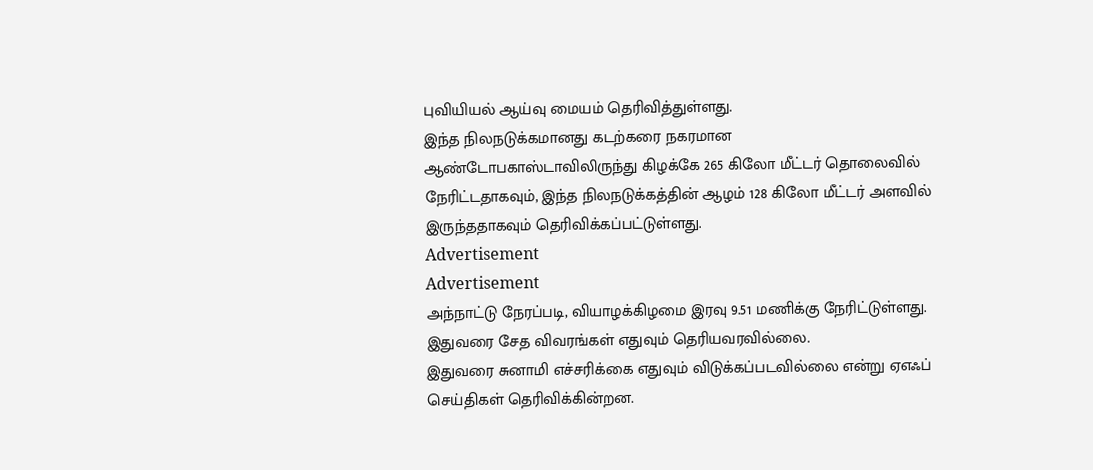புவியியல் ஆய்வு மையம் தெரிவித்துள்ளது.
இந்த நிலநடுக்கமானது கடற்கரை நகரமான ஆண்டோபகாஸ்டாவிலிருந்து கிழக்கே 265 கிலோ மீட்டர் தொலைவில் நேரிட்டதாகவும், இந்த நிலநடுக்கத்தின் ஆழம் 128 கிலோ மீட்டர் அளவில் இருந்ததாகவும் தெரிவிக்கப்பட்டுள்ளது.
Advertisement
Advertisement
அந்நாட்டு நேரப்படி, வியாழக்கிழமை இரவு 9.51 மணிக்கு நேரிட்டுள்ளது. இதுவரை சேத விவரங்கள் எதுவும் தெரியவரவில்லை.
இதுவரை சுனாமி எச்சரிக்கை எதுவும் விடுக்கப்படவில்லை என்று ஏஎஃப் செய்திகள் தெரிவிக்கின்றன.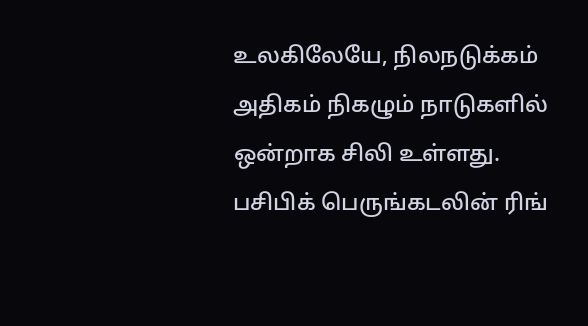உலகிலேயே, நிலநடுக்கம் அதிகம் நிகழும் நாடுகளில் ஒன்றாக சிலி உள்ளது. பசிபிக் பெருங்கடலின் ரிங்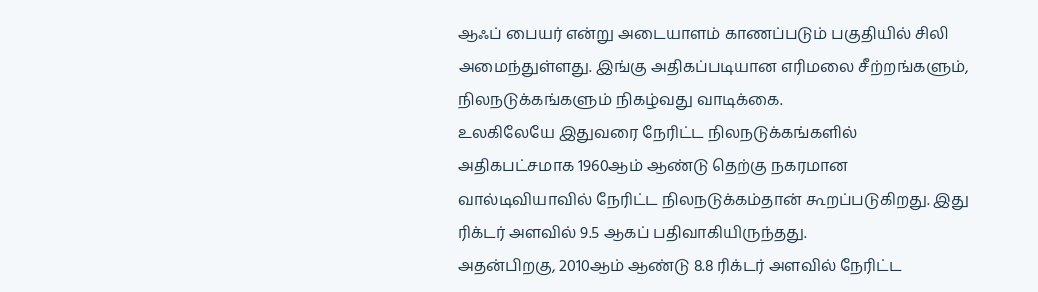ஆஃப் பையர் என்று அடையாளம் காணப்படும் பகுதியில் சிலி அமைந்துள்ளது. இங்கு அதிகப்படியான எரிமலை சீற்றங்களும், நிலநடுக்கங்களும் நிகழ்வது வாடிக்கை.
உலகிலேயே இதுவரை நேரிட்ட நிலநடுக்கங்களில் அதிகபட்சமாக 1960ஆம் ஆண்டு தெற்கு நகரமான வால்டிவியாவில் நேரிட்ட நிலநடுக்கம்தான் கூறப்படுகிறது. இது ரிக்டர் அளவில் 9.5 ஆகப் பதிவாகியிருந்தது.
அதன்பிறகு, 2010ஆம் ஆண்டு 8.8 ரிக்டர் அளவில் நேரிட்ட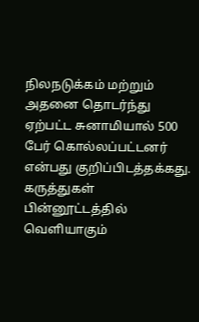நிலநடுக்கம் மற்றும் அதனை தொடர்ந்து ஏற்பட்ட சுனாமியால் 500 பேர் கொல்லப்பட்டனர் என்பது குறிப்பிடத்தக்கது.
கருத்துகள்
பின்னூட்டத்தில் வெளியாகும்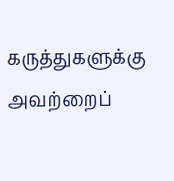கருத்துகளுக்கு அவற்றைப்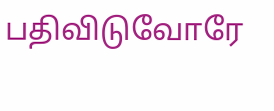பதிவிடுவோரே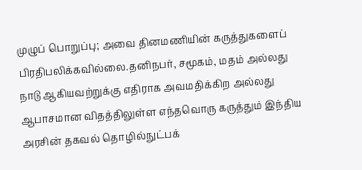முழுப் பொறுப்பு; அவை தினமணியின் கருத்துகளைப் பிரதிபலிக்கவில்லை.தனிநபர், சமூகம், மதம் அல்லது நாடு ஆகியவற்றுக்கு எதிராக அவமதிக்கிற அல்லது ஆபாசமான விதத்திலுள்ள எந்தவொரு கருத்தும் இந்திய அரசின் தகவல் தொழில்நுட்பக்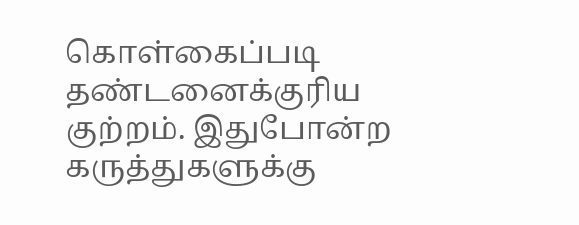கொள்கைப்படி தண்டனைக்குரிய குற்றம். இதுபோன்ற கருத்துகளுக்கு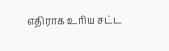எதிராக உரிய சட்ட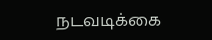நடவடிக்கை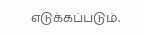எடுக்கப்படும்.